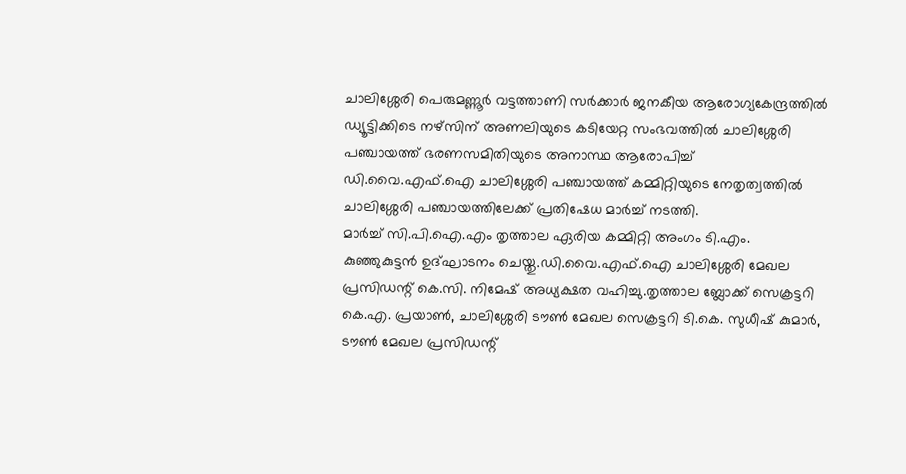ചാലിശ്ശേരി പെരുമണ്ണൂർ വട്ടത്താണി സർക്കാർ ജനകീയ ആരോഗ്യകേന്ദ്രത്തിൽ ഡ്യൂട്ടിക്കിടെ നഴ്സിന് അണലിയുടെ കടിയേറ്റ സംഭവത്തിൽ ചാലിശ്ശേരി പഞ്ചായത്ത് ഭരണസമിതിയുടെ അനാസ്ഥ ആരോപിച്ച് ഡി.വൈ.എഫ്.ഐ ചാലിശ്ശേരി പഞ്ചായത്ത് കമ്മിറ്റിയുടെ നേതൃത്വത്തിൽ ചാലിശ്ശേരി പഞ്ചായത്തിലേക്ക് പ്രതിഷേധ മാർച്ച് നടത്തി.
മാർച്ച് സി.പി.ഐ.എം തൃത്താല ഏരിയ കമ്മിറ്റി അംഗം ടി.എം. കുഞ്ഞുകുട്ടൻ ഉദ്ഘാടനം ചെയ്തു.ഡി.വൈ.എഫ്.ഐ ചാലിശ്ശേരി മേഖല പ്രസിഡന്റ് കെ.സി. നിമേഷ് അധ്യക്ഷത വഹിച്ചു.തൃത്താല ബ്ലോക്ക് സെക്രട്ടറി കെ.എ. പ്രയാൺ, ചാലിശ്ശേരി ടൗൺ മേഖല സെക്രട്ടറി ടി.കെ. സുധീഷ് കുമാർ, ടൗൺ മേഖല പ്രസിഡന്റ്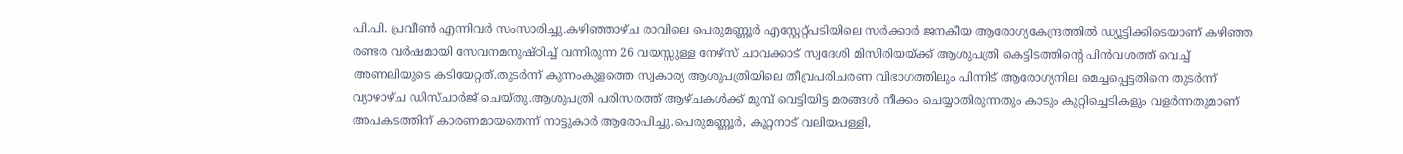പി.പി. പ്രവീൺ എന്നിവർ സംസാരിച്ചു.കഴിഞ്ഞാഴ്ച രാവിലെ പെരുമണ്ണൂർ എസ്റ്റേറ്റ്പടിയിലെ സർക്കാർ ജനകീയ ആരോഗ്യകേന്ദ്രത്തിൽ ഡ്യൂട്ടിക്കിടെയാണ് കഴിഞ്ഞ രണ്ടര വർഷമായി സേവനമനുഷ്ഠിച്ച് വന്നിരുന്ന 26 വയസ്സുള്ള നേഴ്സ് ചാവക്കാട് സ്വദേശി മിസിരിയയ്ക്ക് ആശുപത്രി കെട്ടിടത്തിന്റെ പിൻവശത്ത് വെച്ച് അണലിയുടെ കടിയേറ്റത്.തുടർന്ന് കുന്നംകുളത്തെ സ്വകാര്യ ആശുപത്രിയിലെ തീവ്രപരിചരണ വിഭാഗത്തിലും പിന്നിട് ആരോഗ്യനില മെച്ചപ്പെട്ടതിനെ തുടർന്ന് വ്യാഴാഴ്ച ഡിസ്ചാർജ് ചെയ്തു.ആശുപത്രി പരിസരത്ത് ആഴ്ചകൾക്ക് മുമ്പ് വെട്ടിയിട്ട മരങ്ങൾ നീക്കം ചെയ്യാതിരുന്നതും കാടും കുറ്റിച്ചെടികളും വളർന്നതുമാണ് അപകടത്തിന് കാരണമായതെന്ന് നാട്ടുകാർ ആരോപിച്ചു.പെരുമണ്ണൂർ, കൂറ്റനാട് വലിയപള്ളി,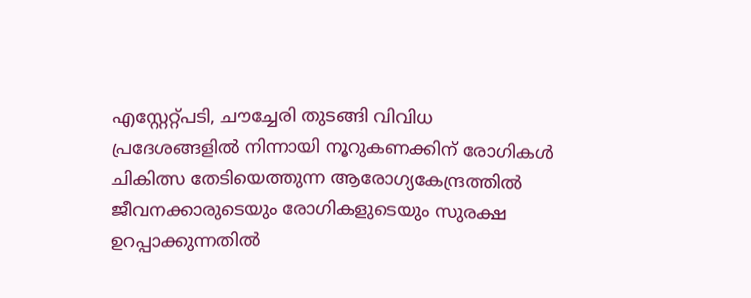എസ്റ്റേറ്റ്പടി, ചൗച്ചേരി തുടങ്ങി വിവിധ പ്രദേശങ്ങളിൽ നിന്നായി നൂറുകണക്കിന് രോഗികൾ ചികിത്സ തേടിയെത്തുന്ന ആരോഗ്യകേന്ദ്രത്തിൽ ജീവനക്കാരുടെയും രോഗികളുടെയും സുരക്ഷ ഉറപ്പാക്കുന്നതിൽ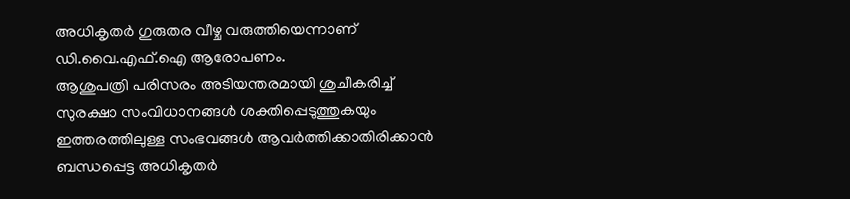അധികൃതർ ഗുരുതര വീഴ്ച വരുത്തിയെന്നാണ് ഡി.വൈ.എഫ്.ഐ ആരോപണം.
ആശുപത്രി പരിസരം അടിയന്തരമായി ശുചീകരിച്ച് സുരക്ഷാ സംവിധാനങ്ങൾ ശക്തിപ്പെടുത്തുകയും ഇത്തരത്തിലുള്ള സംഭവങ്ങൾ ആവർത്തിക്കാതിരിക്കാൻ ബന്ധപ്പെട്ട അധികൃതർ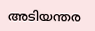അടിയന്തര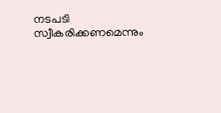നടപടി സ്വീകരിക്കണമെന്നും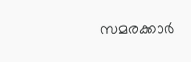സമരക്കാർ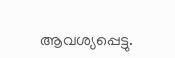ആവശ്യപ്പെട്ടു.